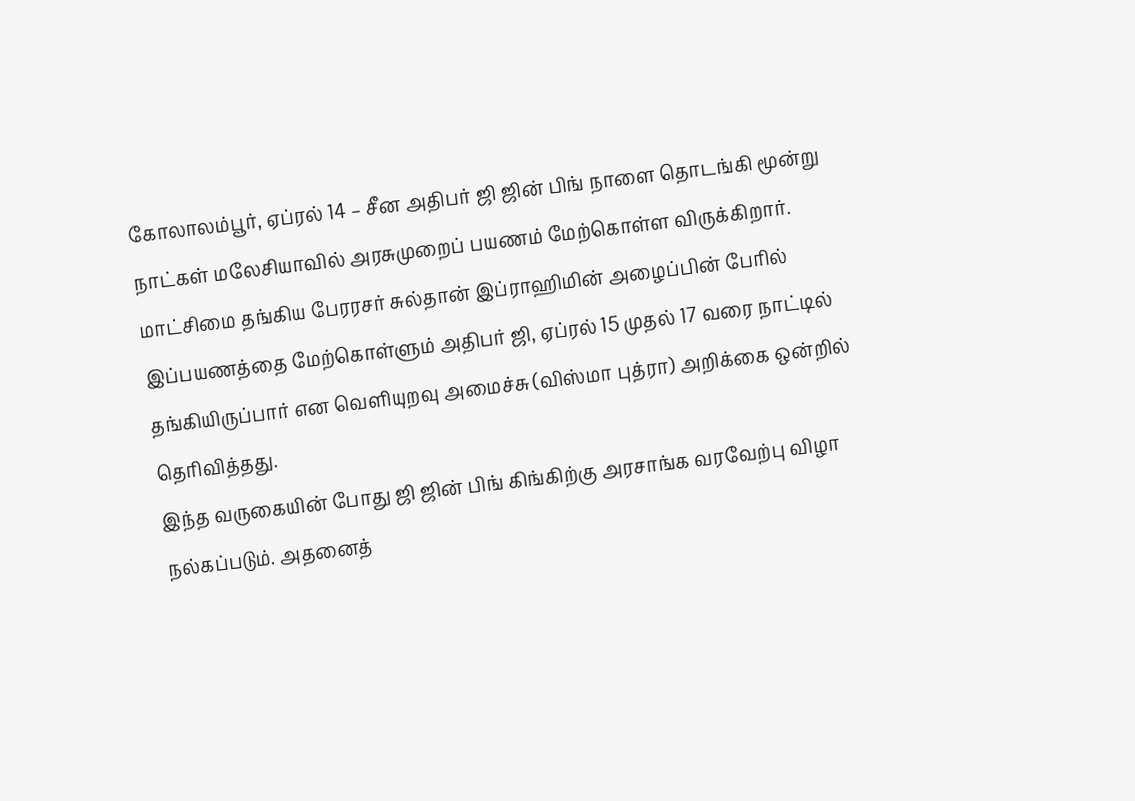கோலாலம்பூர், ஏப்ரல் 14 – சீன அதிபர் ஜி ஜின் பிங் நாளை தொடங்கி மூன்று நாட்கள் மலேசியாவில் அரசுமுறைப் பயணம் மேற்கொள்ள விருக்கிறார்.
மாட்சிமை தங்கிய பேரரசர் சுல்தான் இப்ராஹிமின் அழைப்பின் பேரில் இப்பயணத்தை மேற்கொள்ளும் அதிபர் ஜி, ஏப்ரல் 15 முதல் 17 வரை நாட்டில் தங்கியிருப்பார் என வெளியுறவு அமைச்சு (விஸ்மா புத்ரா) அறிக்கை ஒன்றில் தெரிவித்தது.
இந்த வருகையின் போது ஜி ஜின் பிங் கிங்கிற்கு அரசாங்க வரவேற்பு விழா நல்கப்படும். அதனைத்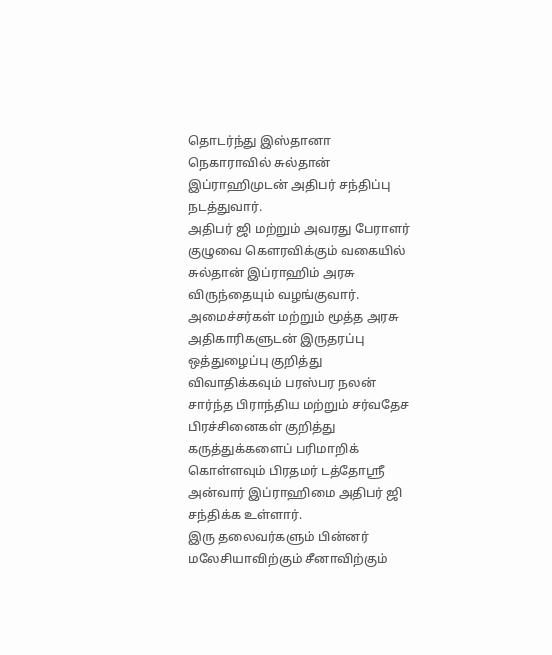தொடர்ந்து இஸ்தானா நெகாராவில் சுல்தான் இப்ராஹிமுடன் அதிபர் சந்திப்பு நடத்துவார்.
அதிபர் ஜி மற்றும் அவரது பேராளர் குழுவை கெளரவிக்கும் வகையில் சுல்தான் இப்ராஹிம் அரசு விருந்தையும் வழங்குவார்.
அமைச்சர்கள் மற்றும் மூத்த அரசு அதிகாரிகளுடன் இருதரப்பு ஒத்துழைப்பு குறித்து விவாதிக்கவும் பரஸ்பர நலன் சார்ந்த பிராந்திய மற்றும் சர்வதேச பிரச்சினைகள் குறித்து கருத்துக்களைப் பரிமாறிக் கொள்ளவும் பிரதமர் டத்தோஸ்ரீ அன்வார் இப்ராஹிமை அதிபர் ஜி சந்திக்க உள்ளார்.
இரு தலைவர்களும் பின்னர் மலேசியாவிற்கும் சீனாவிற்கும்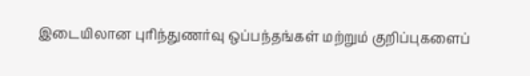இடையிலான புரிந்துணர்வு ஒப்பந்தங்கள் மற்றும் குறிப்புகளைப்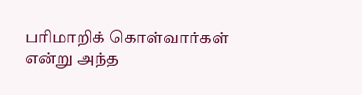பரிமாறிக் கொள்வார்கள் என்று அந்த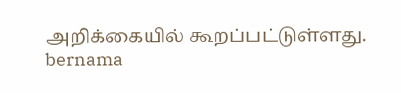அறிக்கையில் கூறப்பட்டுள்ளது.
bernama